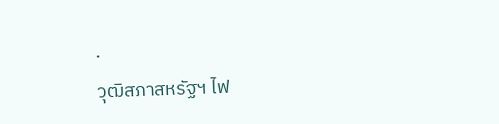.
วุฒิสภาสหรัฐฯ ไฟ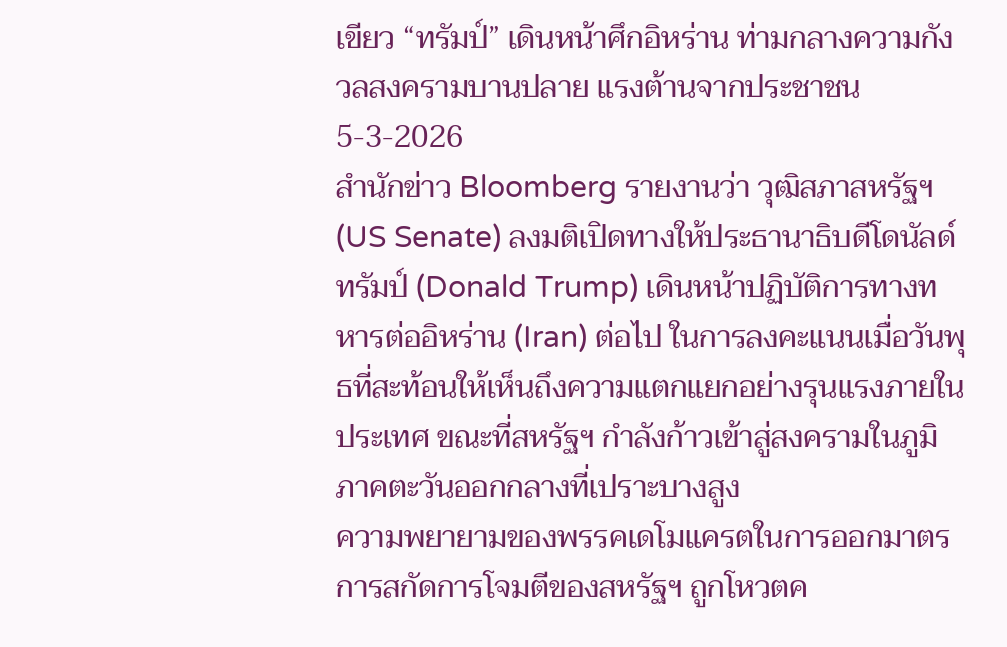เขียว “ทรัมป์” เดินหน้าศึกอิหร่าน ท่ามกลางความกังวลสงครามบานปลาย แรงต้านจากประชาชน
5-3-2026
สำนักข่าว Bloomberg รายงานว่า วุฒิสภาสหรัฐฯ (US Senate) ลงมติเปิดทางให้ประธานาธิบดีโดนัลด์ ทรัมป์ (Donald Trump) เดินหน้าปฏิบัติการทางทหารต่ออิหร่าน (Iran) ต่อไป ในการลงคะแนนเมื่อวันพุธที่สะท้อนให้เห็นถึงความแตกแยกอย่างรุนแรงภายในประเทศ ขณะที่สหรัฐฯ กำลังก้าวเข้าสู่สงครามในภูมิภาคตะวันออกกลางที่เปราะบางสูง
ความพยายามของพรรคเดโมแครตในการออกมาตรการสกัดการโจมตีของสหรัฐฯ ถูกโหวตค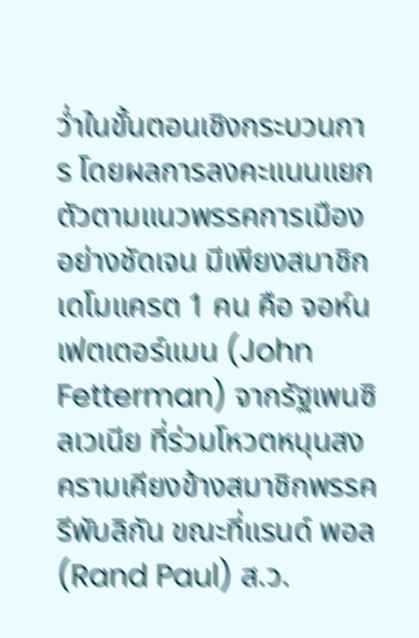ว่ำในขั้นตอนเชิงกระบวนการ โดยผลการลงคะแนนแยกตัวตามแนวพรรคการเมืองอย่างชัดเจน มีเพียงสมาชิกเดโมแครต 1 คน คือ จอห์น เฟตเตอร์แมน (John Fetterman) จากรัฐเพนซิลเวเนีย ที่ร่วมโหวตหนุนสงครามเคียงข้างสมาชิกพรรครีพับลิกัน ขณะที่แรนด์ พอล (Rand Paul) ส.ว.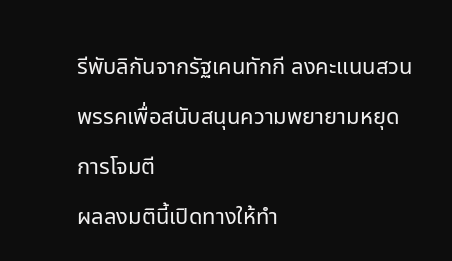รีพับลิกันจากรัฐเคนทักกี ลงคะแนนสวนพรรคเพื่อสนับสนุนความพยายามหยุดการโจมตี
ผลลงมตินี้เปิดทางให้ทำ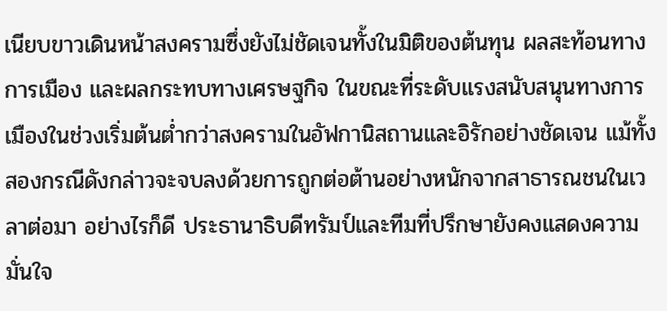เนียบขาวเดินหน้าสงครามซึ่งยังไม่ชัดเจนทั้งในมิติของต้นทุน ผลสะท้อนทางการเมือง และผลกระทบทางเศรษฐกิจ ในขณะที่ระดับแรงสนับสนุนทางการเมืองในช่วงเริ่มต้นต่ำกว่าสงครามในอัฟกานิสถานและอิรักอย่างชัดเจน แม้ทั้งสองกรณีดังกล่าวจะจบลงด้วยการถูกต่อต้านอย่างหนักจากสาธารณชนในเวลาต่อมา อย่างไรก็ดี ประธานาธิบดีทรัมป์และทีมที่ปรึกษายังคงแสดงความมั่นใจ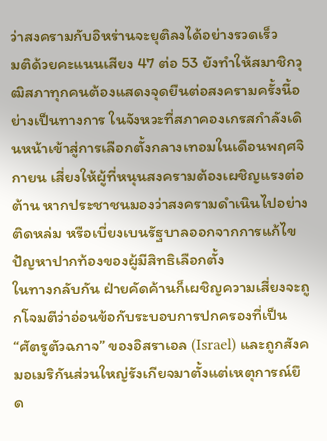ว่าสงครามกับอิหร่านจะยุติลงได้อย่างรวดเร็ว
มติด้วยคะแนนเสียง 47 ต่อ 53 ยังทำให้สมาชิกวุฒิสภาทุกคนต้องแสดงจุดยืนต่อสงครามครั้งนี้อย่างเป็นทางการ ในจังหวะที่สภาคองเกรสกำลังเดินหน้าเข้าสู่การเลือกตั้งกลางเทอมในเดือนพฤศจิกายน เสี่ยงให้ผู้ที่หนุนสงครามต้องเผชิญแรงต่อต้าน หากประชาชนมองว่าสงครามดำเนินไปอย่างติดหล่ม หรือเบี่ยงเบนรัฐบาลออกจากการแก้ไขปัญหาปากท้องของผู้มีสิทธิเลือกตั้ง
ในทางกลับกัน ฝ่ายคัดค้านก็เผชิญความเสี่ยงจะถูกโจมตีว่าอ่อนข้อกับระบอบการปกครองที่เป็น “ศัตรูตัวฉกาจ” ของอิสราเอล (Israel) และถูกสังคมอเมริกันส่วนใหญ่รังเกียจมาตั้งแต่เหตุการณ์ยึด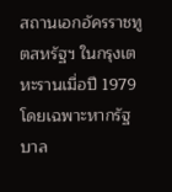สถานเอกอัครราชทูตสหรัฐฯ ในกรุงเตหะรานเมื่อปี 1979 โดยเฉพาะหากรัฐบาล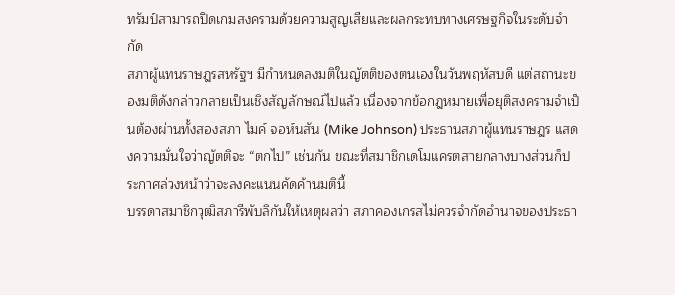ทรัมป์สามารถปิดเกมสงครามด้วยความสูญเสียและผลกระทบทางเศรษฐกิจในระดับจำกัด
สภาผู้แทนราษฎรสหรัฐฯ มีกำหนดลงมติในญัตติของตนเองในวันพฤหัสบดี แต่สถานะของมติดังกล่าวกลายเป็นเชิงสัญลักษณ์ไปแล้ว เนื่องจากข้อกฎหมายเพื่อยุติสงครามจำเป็นต้องผ่านทั้งสองสภา ไมค์ จอห์นสัน (Mike Johnson) ประธานสภาผู้แทนราษฎร แสดงความมั่นใจว่าญัตติจะ “ตกไป” เช่นกัน ขณะที่สมาชิกเดโมแครตสายกลางบางส่วนก็ประกาศล่วงหน้าว่าจะลงคะแนนคัดค้านมตินี้
บรรดาสมาชิกวุฒิสภารีพับลิกันให้เหตุผลว่า สภาคองเกรสไม่ควรจำกัดอำนาจของประธา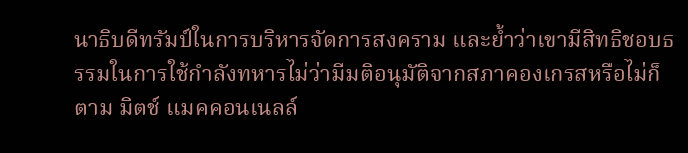นาธิบดีทรัมป์ในการบริหารจัดการสงคราม และย้ำว่าเขามีสิทธิชอบธรรมในการใช้กำลังทหารไม่ว่ามีมติอนุมัติจากสภาคองเกรสหรือไม่ก็ตาม มิตช์ แมคคอนเนลล์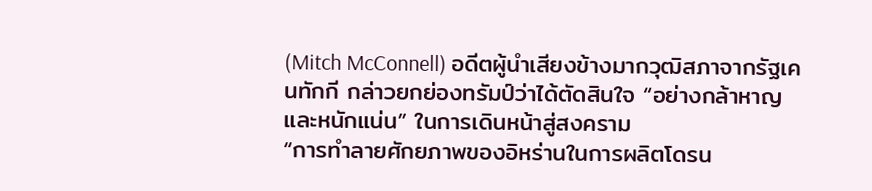(Mitch McConnell) อดีตผู้นำเสียงข้างมากวุฒิสภาจากรัฐเคนทักกี กล่าวยกย่องทรัมป์ว่าได้ตัดสินใจ “อย่างกล้าหาญและหนักแน่น” ในการเดินหน้าสู่สงคราม
“การทำลายศักยภาพของอิหร่านในการผลิตโดรน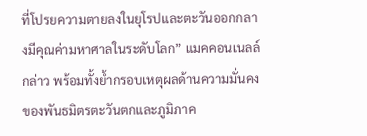ที่โปรยความตายลงในยุโรปและตะวันออกกลางมีคุณค่ามหาศาลในระดับโลก” แมคคอนเนลล์กล่าว พร้อมทั้งย้ำกรอบเหตุผลด้านความมั่นคงของพันธมิตรตะวันตกและภูมิภาค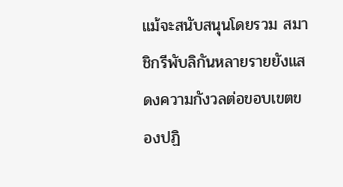แม้จะสนับสนุนโดยรวม สมาชิกรีพับลิกันหลายรายยังแสดงความกังวลต่อขอบเขตของปฏิ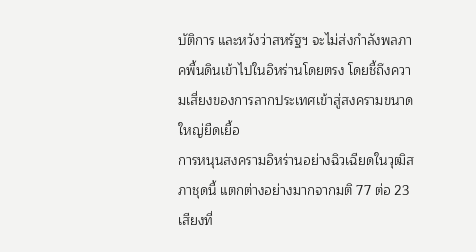บัติการ และหวังว่าสหรัฐฯ จะไม่ส่งกำลังพลภาคพื้นดินเข้าไปในอิหร่านโดยตรง โดยชี้ถึงความเสี่ยงของการลากประเทศเข้าสู่สงครามขนาดใหญ่ยืดเยื้อ
การหนุนสงครามอิหร่านอย่างฉิวเฉียดในวุฒิสภาชุดนี้ แตกต่างอย่างมากจากมติ 77 ต่อ 23 เสียงที่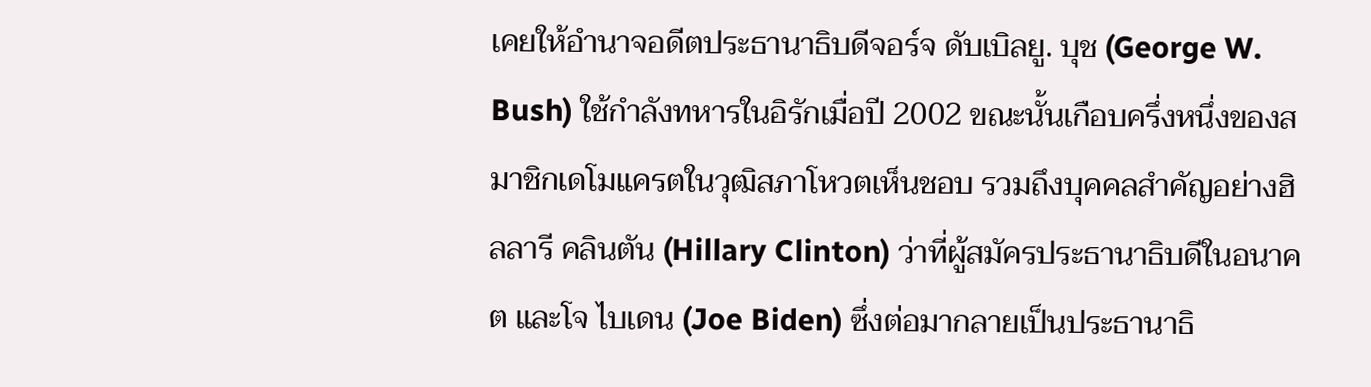เคยให้อำนาจอดีตประธานาธิบดีจอร์จ ดับเบิลยู. บุช (George W. Bush) ใช้กำลังทหารในอิรักเมื่อปี 2002 ขณะนั้นเกือบครึ่งหนึ่งของสมาชิกเดโมแครตในวุฒิสภาโหวตเห็นชอบ รวมถึงบุคคลสำคัญอย่างฮิลลารี คลินตัน (Hillary Clinton) ว่าที่ผู้สมัครประธานาธิบดีในอนาคต และโจ ไบเดน (Joe Biden) ซึ่งต่อมากลายเป็นประธานาธิ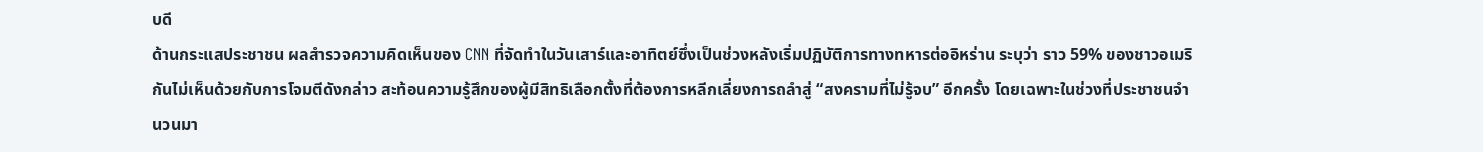บดี
ด้านกระแสประชาชน ผลสำรวจความคิดเห็นของ CNN ที่จัดทำในวันเสาร์และอาทิตย์ซึ่งเป็นช่วงหลังเริ่มปฏิบัติการทางทหารต่ออิหร่าน ระบุว่า ราว 59% ของชาวอเมริกันไม่เห็นด้วยกับการโจมตีดังกล่าว สะท้อนความรู้สึกของผู้มีสิทธิเลือกตั้งที่ต้องการหลีกเลี่ยงการถลำสู่ “สงครามที่ไม่รู้จบ” อีกครั้ง โดยเฉพาะในช่วงที่ประชาชนจำนวนมา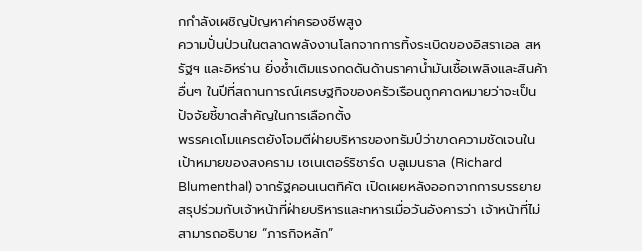กกำลังเผชิญปัญหาค่าครองชีพสูง
ความปั่นป่วนในตลาดพลังงานโลกจากการทิ้งระเบิดของอิสราเอล สหรัฐฯ และอิหร่าน ยิ่งซ้ำเติมแรงกดดันด้านราคาน้ำมันเชื้อเพลิงและสินค้าอื่นๆ ในปีที่สถานการณ์เศรษฐกิจของครัวเรือนถูกคาดหมายว่าจะเป็นปัจจัยชี้ขาดสำคัญในการเลือกตั้ง
พรรคเดโมแครตยังโจมตีฝ่ายบริหารของทรัมป์ว่าขาดความชัดเจนในเป้าหมายของสงคราม เซเนเตอร์ริชาร์ด บลูเมนธาล (Richard Blumenthal) จากรัฐคอนเนตทิคัต เปิดเผยหลังออกจากการบรรยายสรุปร่วมกับเจ้าหน้าที่ฝ่ายบริหารและทหารเมื่อวันอังคารว่า เจ้าหน้าที่ไม่สามารถอธิบาย “ภารกิจหลัก”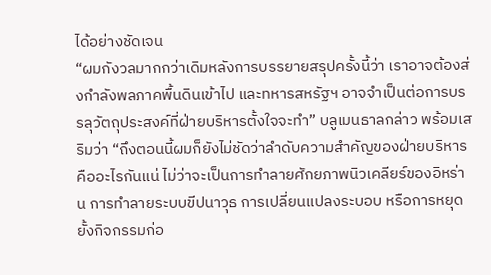ได้อย่างชัดเจน
“ผมกังวลมากกว่าเดิมหลังการบรรยายสรุปครั้งนี้ว่า เราอาจต้องส่งกำลังพลภาคพื้นดินเข้าไป และทหารสหรัฐฯ อาจจำเป็นต่อการบรรลุวัตถุประสงค์ที่ฝ่ายบริหารตั้งใจจะทำ” บลูเมนธาลกล่าว พร้อมเสริมว่า “ถึงตอนนี้ผมก็ยังไม่ชัดว่าลำดับความสำคัญของฝ่ายบริหารคืออะไรกันแน่ ไม่ว่าจะเป็นการทำลายศักยภาพนิวเคลียร์ของอิหร่าน การทำลายระบบขีปนาวุธ การเปลี่ยนแปลงระบอบ หรือการหยุดยั้งกิจกรรมก่อ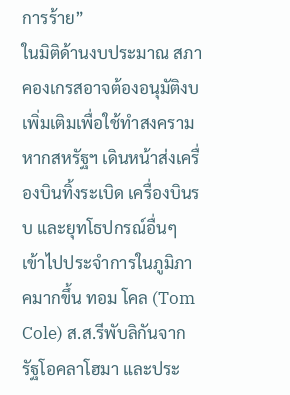การร้าย”
ในมิติด้านงบประมาณ สภาคองเกรสอาจต้องอนุมัติงบเพิ่มเติมเพื่อใช้ทำสงคราม หากสหรัฐฯ เดินหน้าส่งเครื่องบินทิ้งระเบิด เครื่องบินรบ และยุทโธปกรณ์อื่นๆ เข้าไปประจำการในภูมิภาคมากขึ้น ทอม โคล (Tom Cole) ส.ส.รีพับลิกันจากรัฐโอคลาโฮมา และประ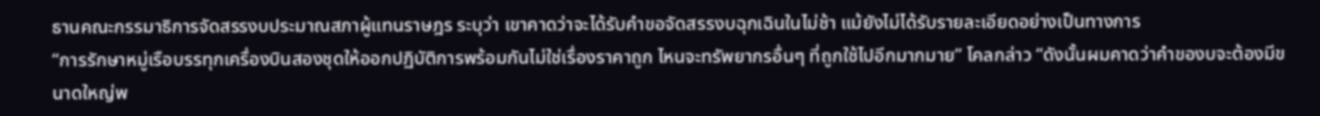ธานคณะกรรมาธิการจัดสรรงบประมาณสภาผู้แทนราษฎร ระบุว่า เขาคาดว่าจะได้รับคำขอจัดสรรงบฉุกเฉินในไม่ช้า แม้ยังไม่ได้รับรายละเอียดอย่างเป็นทางการ
“การรักษาหมู่เรือบรรทุกเครื่องบินสองชุดให้ออกปฏิบัติการพร้อมกันไม่ใช่เรื่องราคาถูก ไหนจะทรัพยากรอื่นๆ ที่ถูกใช้ไปอีกมากมาย” โคลกล่าว “ดังนั้นผมคาดว่าคำของบจะต้องมีขนาดใหญ่พ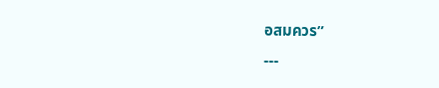อสมควร”
---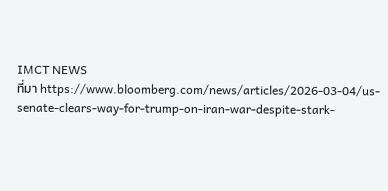IMCT NEWS
ที่มา https://www.bloomberg.com/news/articles/2026-03-04/us-senate-clears-way-for-trump-on-iran-war-despite-stark-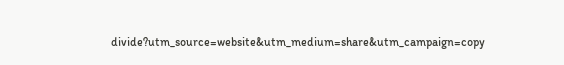divide?utm_source=website&utm_medium=share&utm_campaign=copy